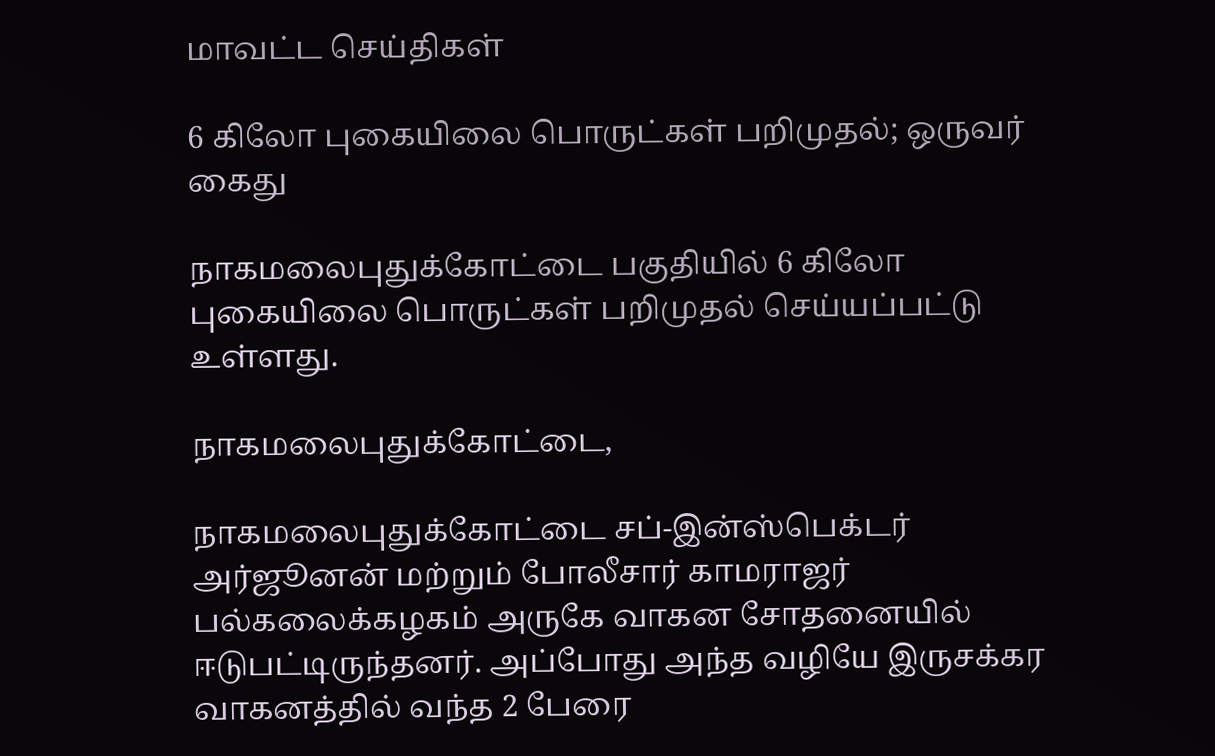மாவட்ட செய்திகள்

6 கிலோ புகையிலை பொருட்கள் பறிமுதல்; ஒருவர் கைது

நாகமலைபுதுக்கோட்டை பகுதியில் 6 கிலோ புகையிலை பொருட்கள் பறிமுதல் செய்யப்பட்டு உள்ளது.

நாகமலைபுதுக்கோட்டை,

நாகமலைபுதுக்கோட்டை சப்-இன்ஸ்பெக்டர் அர்ஜூனன் மற்றும் போலீசார் காமராஜர் பல்கலைக்கழகம் அருகே வாகன சோதனையில் ஈடுபட்டிருந்தனர். அப்போது அந்த வழியே இருசக்கர வாகனத்தில் வந்த 2 பேரை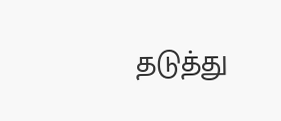தடுத்து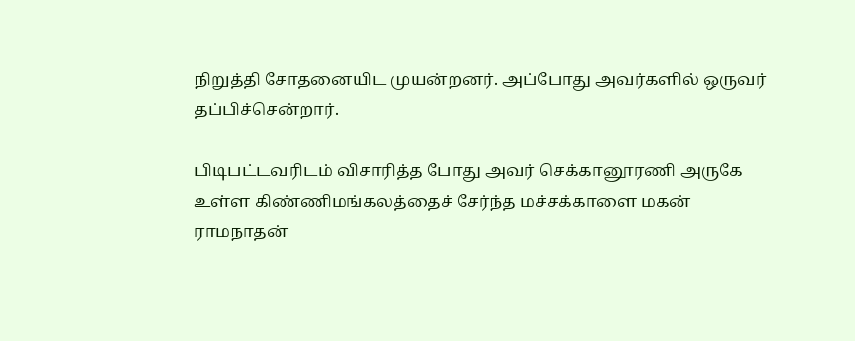நிறுத்தி சோதனையிட முயன்றனர். அப்போது அவர்களில் ஒருவர் தப்பிச்சென்றார்.

பிடிபட்டவரிடம் விசாரித்த போது அவர் செக்கானூரணி அருகே உள்ள கிண்ணிமங்கலத்தைச் சேர்ந்த மச்சக்காளை மகன் ராமநாதன்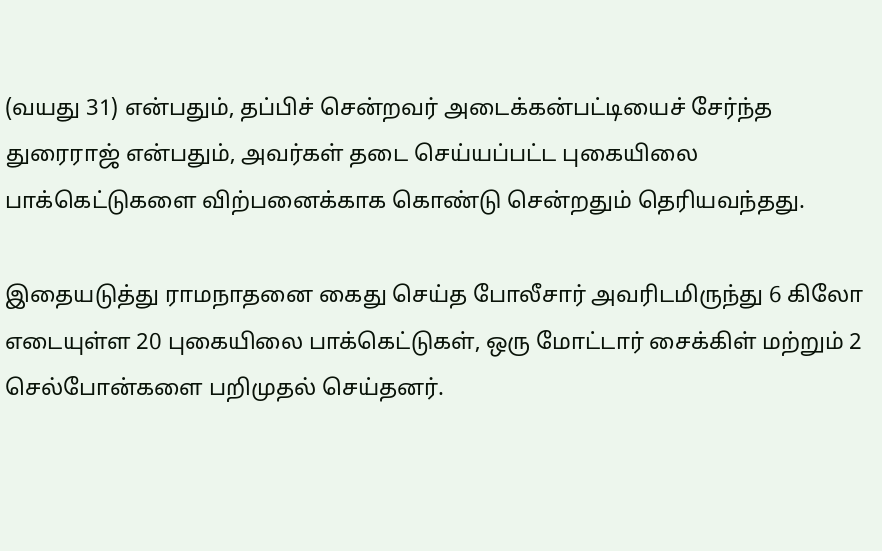(வயது 31) என்பதும், தப்பிச் சென்றவர் அடைக்கன்பட்டியைச் சேர்ந்த துரைராஜ் என்பதும், அவர்கள் தடை செய்யப்பட்ட புகையிலை பாக்கெட்டுகளை விற்பனைக்காக கொண்டு சென்றதும் தெரியவந்தது.

இதையடுத்து ராமநாதனை கைது செய்த போலீசார் அவரிடமிருந்து 6 கிலோ எடையுள்ள 20 புகையிலை பாக்கெட்டுகள், ஒரு மோட்டார் சைக்கிள் மற்றும் 2 செல்போன்களை பறிமுதல் செய்தனர்.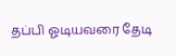தப்பி ஓடியவரை தேடி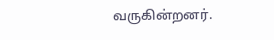வருகின்றனர்.